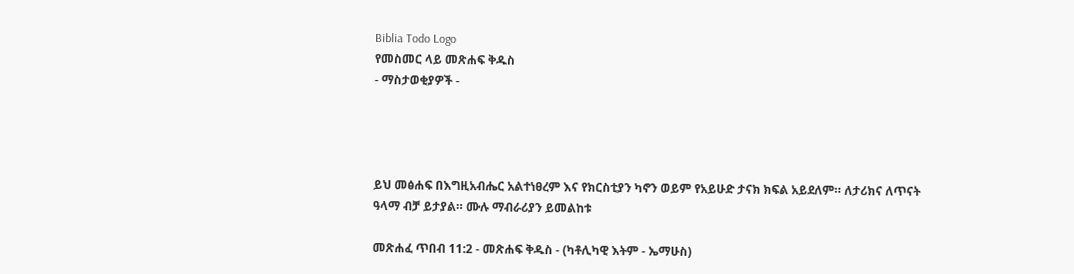Biblia Todo Logo
የመስመር ላይ መጽሐፍ ቅዱስ
- ማስታወቂያዎች -




ይህ መፅሐፍ በእግዚአብሔር አልተነፀረም እና የክርስቲያን ካኖን ወይም የአይሁድ ታናክ ክፍል አይደለም። ለታሪክና ለጥናት ዓላማ ብቻ ይታያል። ሙሉ ማብራሪያን ይመልከቱ

መጽሐፈ ጥበብ 11:2 - መጽሐፍ ቅዱስ - (ካቶሊካዊ እትም - ኤማሁስ)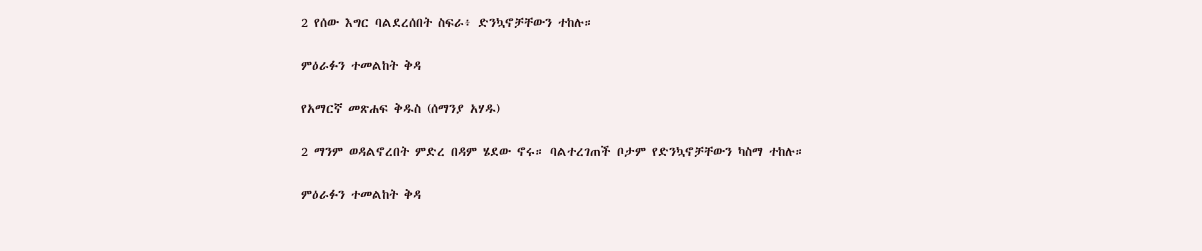2 የሰው እግር ባልደረሰበት ስፍራ፥ ድንኳኖቻቸውን ተከሉ።

ምዕራፉን ተመልከት ቅዳ

የአማርኛ መጽሐፍ ቅዱስ (ሰማንያ አሃዱ)

2 ማንም ወዳልኖረበት ምድረ በዳም ሄደው ኖሩ። ባልተረገጠች ቦታም የድንኳኖቻቸውን ካስማ ተከሉ።

ምዕራፉን ተመልከት ቅዳ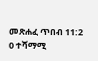መጽሐፈ ጥበብ 11:2
0 ተሻማሚ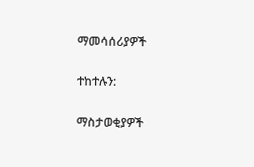ማመሳሰሪያዎች

ተከተሉን:

ማስታወቂያዎች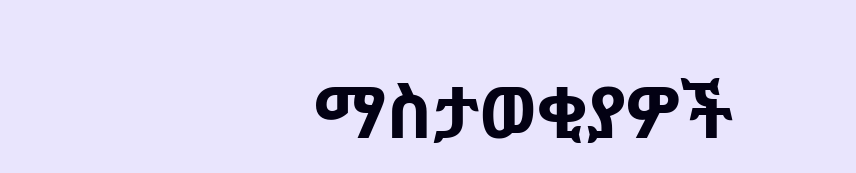ማስታወቂያዎች